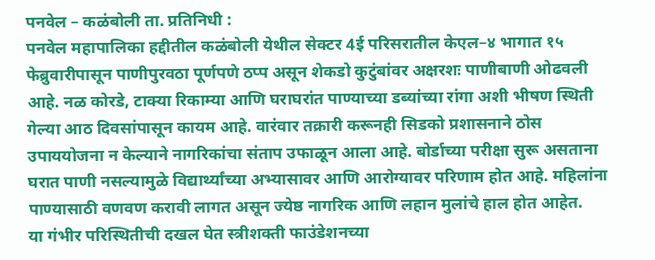पनवेल – कळंबोली ता. प्रतिनिधी :
पनवेल महापालिका हद्दीतील कळंबोली येथील सेक्टर 4ई परिसरातील केएल–४ भागात १५ फेब्रुवारीपासून पाणीपुरवठा पूर्णपणे ठप्प असून शेकडो कुटुंबांवर अक्षरशः पाणीबाणी ओढवली आहे. नळ कोरडे, टाक्या रिकाम्या आणि घराघरांत पाण्याच्या डब्यांच्या रांगा अशी भीषण स्थिती गेल्या आठ दिवसांपासून कायम आहे. वारंवार तक्रारी करूनही सिडको प्रशासनाने ठोस उपाययोजना न केल्याने नागरिकांचा संताप उफाळून आला आहे. बोर्डाच्या परीक्षा सुरू असताना घरात पाणी नसल्यामुळे विद्यार्थ्यांच्या अभ्यासावर आणि आरोग्यावर परिणाम होत आहे. महिलांना पाण्यासाठी वणवण करावी लागत असून ज्येष्ठ नागरिक आणि लहान मुलांचे हाल होत आहेत.
या गंभीर परिस्थितीची दखल घेत स्त्रीशक्ती फाउंडेशनच्या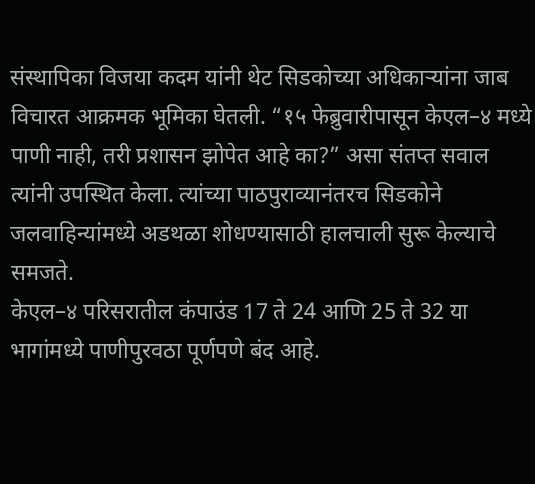संस्थापिका विजया कदम यांनी थेट सिडकोच्या अधिकाऱ्यांना जाब विचारत आक्रमक भूमिका घेतली. “१५ फेब्रुवारीपासून केएल–४ मध्ये पाणी नाही, तरी प्रशासन झोपेत आहे का?” असा संतप्त सवाल त्यांनी उपस्थित केला. त्यांच्या पाठपुराव्यानंतरच सिडकोने जलवाहिन्यांमध्ये अडथळा शोधण्यासाठी हालचाली सुरू केल्याचे समजते.
केएल–४ परिसरातील कंपाउंड 17 ते 24 आणि 25 ते 32 या भागांमध्ये पाणीपुरवठा पूर्णपणे बंद आहे.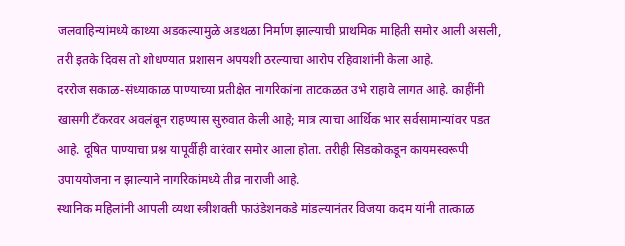जलवाहिन्यांमध्ये काथ्या अडकल्यामुळे अडथळा निर्माण झाल्याची प्राथमिक माहिती समोर आली असली, तरी इतके दिवस तो शोधण्यात प्रशासन अपयशी ठरल्याचा आरोप रहिवाशांनी केला आहे.
दररोज सकाळ-संध्याकाळ पाण्याच्या प्रतीक्षेत नागरिकांना ताटकळत उभे राहावे लागत आहे. काहींनी खासगी टँकरवर अवलंबून राहण्यास सुरुवात केली आहे; मात्र त्याचा आर्थिक भार सर्वसामान्यांवर पडत आहे. दूषित पाण्याचा प्रश्न यापूर्वीही वारंवार समोर आला होता. तरीही सिडकोकडून कायमस्वरूपी उपाययोजना न झाल्याने नागरिकांमध्ये तीव्र नाराजी आहे.
स्थानिक महिलांनी आपली व्यथा स्त्रीशक्ती फाउंडेशनकडे मांडल्यानंतर विजया कदम यांनी तात्काळ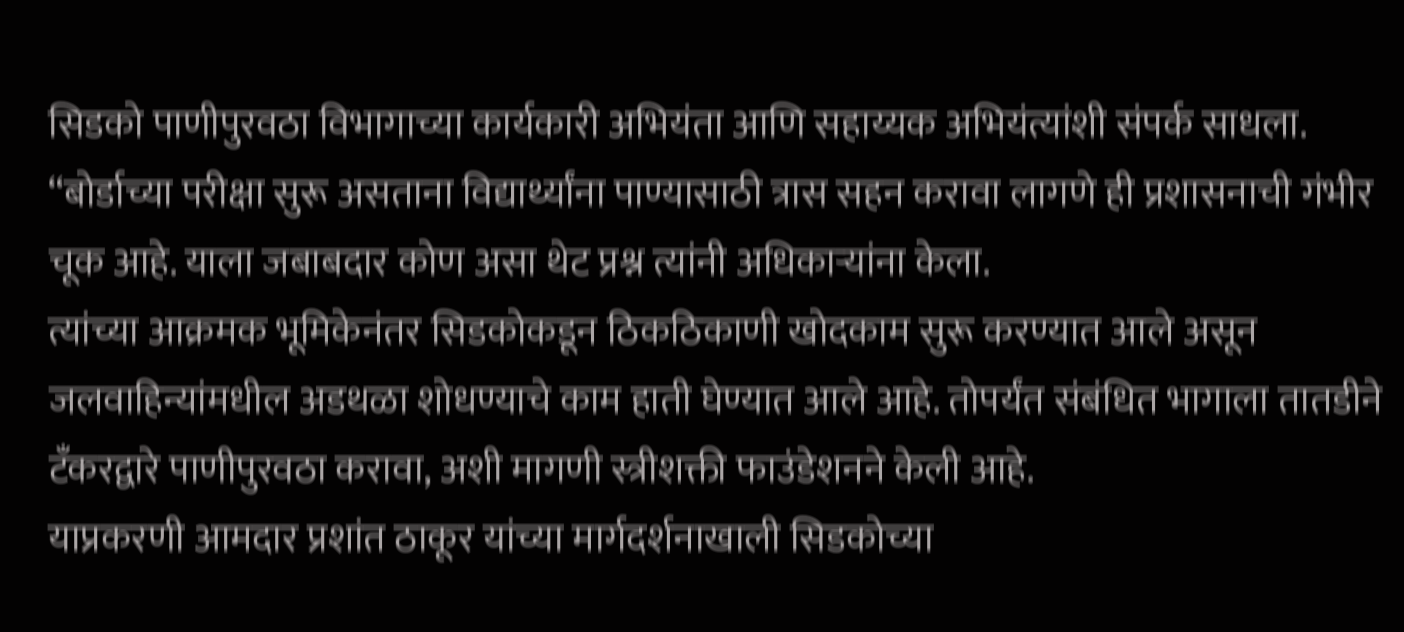सिडको पाणीपुरवठा विभागाच्या कार्यकारी अभियंता आणि सहाय्यक अभियंत्यांशी संपर्क साधला. “बोर्डाच्या परीक्षा सुरू असताना विद्यार्थ्यांना पाण्यासाठी त्रास सहन करावा लागणे ही प्रशासनाची गंभीर चूक आहे. याला जबाबदार कोण असा थेट प्रश्न त्यांनी अधिकाऱ्यांना केला.
त्यांच्या आक्रमक भूमिकेनंतर सिडकोकडून ठिकठिकाणी खोदकाम सुरू करण्यात आले असून जलवाहिन्यांमधील अडथळा शोधण्याचे काम हाती घेण्यात आले आहे. तोपर्यंत संबंधित भागाला तातडीने टँकरद्वारे पाणीपुरवठा करावा, अशी मागणी स्त्रीशक्ती फाउंडेशनने केली आहे.
याप्रकरणी आमदार प्रशांत ठाकूर यांच्या मार्गदर्शनाखाली सिडकोच्या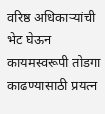वरिष्ठ अधिकाऱ्यांची भेट घेऊन कायमस्वरूपी तोडगा काढण्यासाठी प्रयत्न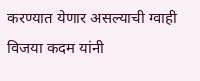करण्यात येणार असल्याची ग्वाही विजया कदम यांनी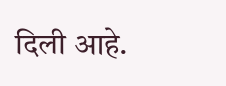दिली आहे.